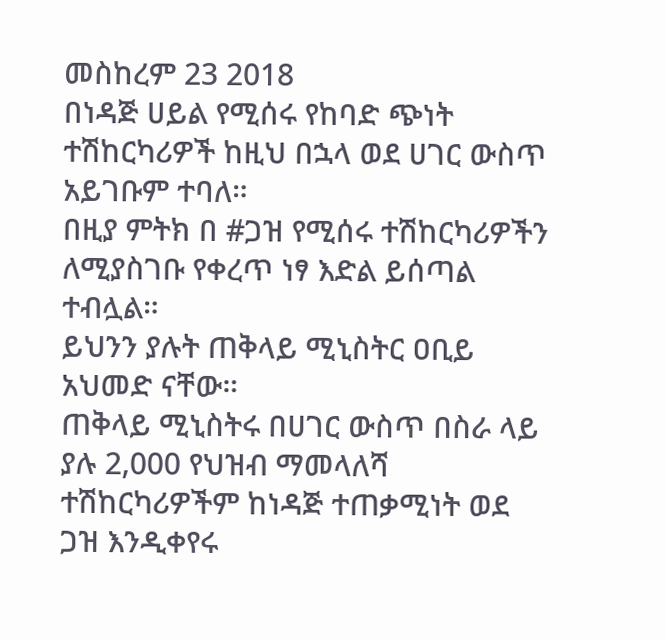መስከረም 23 2018
በነዳጅ ሀይል የሚሰሩ የከባድ ጭነት ተሽከርካሪዎች ከዚህ በኋላ ወደ ሀገር ውስጥ አይገቡም ተባለ።
በዚያ ምትክ በ #ጋዝ የሚሰሩ ተሽከርካሪዎችን ለሚያስገቡ የቀረጥ ነፃ እድል ይሰጣል ተብሏል።
ይህንን ያሉት ጠቅላይ ሚኒስትር ዐቢይ አህመድ ናቸው።
ጠቅላይ ሚኒስትሩ በሀገር ውስጥ በስራ ላይ ያሉ 2,000 የህዝብ ማመላለሻ ተሽከርካሪዎችም ከነዳጅ ተጠቃሚነት ወደ ጋዝ እንዲቀየሩ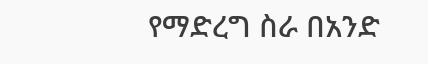የማድረግ ስራ በአንድ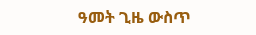ዓመት ጊዜ ውስጥ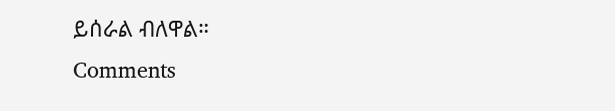ይሰራል ብለዋል።
Comments